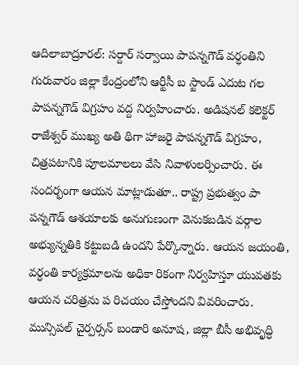ఆదిలాబాద్రూరల్: సర్దార్ సర్వాయి పాపన్నగౌడ్ వర్ధంతిని గురువారం జిల్లా కేంద్రంలోని ఆర్టీసీ బ స్టాండ్ ఎదుట గల పాపన్నగౌడ్ విగ్రహం వద్ద నిర్వహించారు. అడిషనల్ కలెక్టర్ రాజేశ్వర్ ముఖ్య అతి థిగా హాజరై పాపన్నగౌడ్ విగ్రహం, చిత్రపటానికి పూలమాలలు వేసి నివాళులర్పించారు. ఈ సందర్భంగా ఆయన మాట్లాడుతూ.. రాష్ట్ర ప్రభుత్వం పా పన్నగౌడ్ ఆశయాలకు అనుగుణంగా వెనుకబడిన వర్గాల అభ్యున్నతికి కట్టుబడి ఉందని పేర్కొన్నారు. ఆయన జయంతి, వర్ధంతి కార్యక్రమాలను అధికా రికంగా నిర్వహిస్తూ యువతకు ఆయన చరిత్రను ప రిచయం చేస్తోందని వివరించారు. మున్సిపల్ చైర్పర్సన్ బండారి అనూష, జిల్లా బీసీ అభివృద్ధి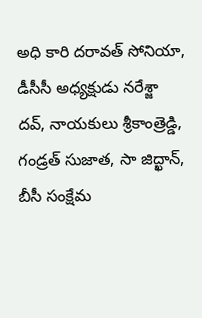అధి కారి దరావత్ సోనియా, డీసీసీ అధ్యక్షుడు నరేశ్జా దవ్, నాయకులు శ్రీకాంత్రెడ్డి, గండ్రత్ సుజాత, సా జిద్ఖాన్, బీసీ సంక్షేమ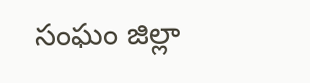సంఘం జిల్లా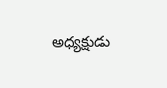అధ్యక్షుడు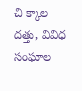చి క్కాల దత్తు, వివిధ సంఘాల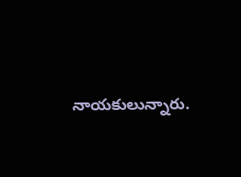నాయకులున్నారు.